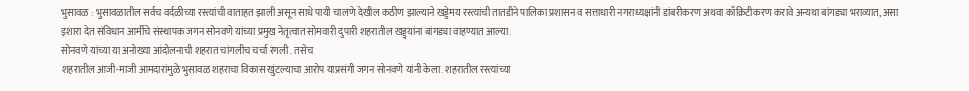भुसावळ : भुसावळातील सर्वच वर्दळीच्या रस्त्यांची वाताहत झाली असून साधे पायी चालणे देखील कठीण झाल्याने खड्डेमय रस्त्यांची तातडीने पालिका प्रशासन व सत्ताधारी नगराध्यक्षांनी डांबरीकरण अथवा काँक्रिटीकरण करावे अन्यथा बांगड्या भराव्यात, असा इशारा देत संविधान आर्मीचे संस्थापक जगन सोनवणे यांच्या प्रमुख नेतृत्वात सोमवारी दुपारी शहरातील खड्ड्यांना बांगड्या वाहण्यात आल्या.
सोनवणे यांच्या या अनोख्या आंदोलनाची शहरात चांगलीच चर्चा रंगली . तसेच
शहरातील आजी-माजी आमदारांमुळे भुसावळ शहराचा विकास खुंटल्याचा आरोप याप्रसंगी जगन सोनवणे यांनी केला. शहरातील रस्त्यांच्या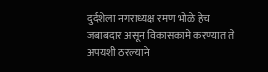दुर्दशेला नगराध्यक्ष रमण भोळे हेच जबाबदार असून विकासकामे करण्यात ते अपयशी ठरल्याने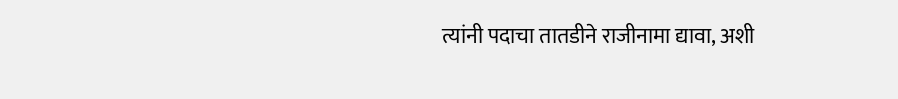त्यांनी पदाचा तातडीने राजीनामा द्यावा, अशी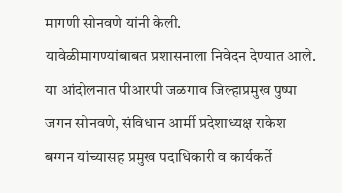मागणी सोनवणे यांनी केली.
यावेळीमागण्यांबाबत प्रशासनाला निवेदन देण्यात आले. या आंदोलनात पीआरपी जळगाव जिल्हाप्रमुख पुष्पा जगन सोनवणे, संविधान आर्मी प्रदेशाध्यक्ष राकेश बग्गन यांच्यासह प्रमुख पदाधिकारी व कार्यकर्ते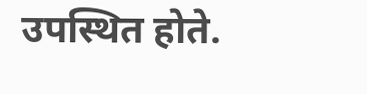उपस्थित होते.